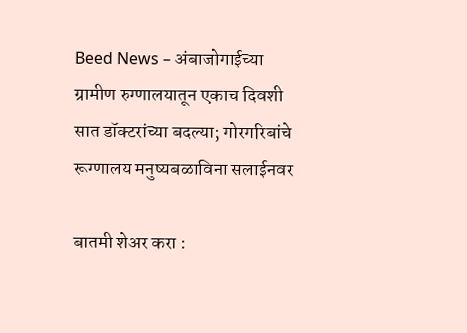Beed News – अंबाजोगाईच्या ग्रामीण रुग्णालयातून एकाच दिवशी सात डॉक्टरांच्या बदल्या; गोरगरिबांचे रूग्णालय मनुष्यबळाविना सलाईनवर

बातमी शेअर करा :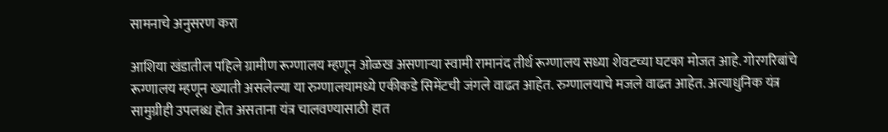सामनाचे अनुसरण करा

आशिया खंडातील पहिले ग्रामीण रूग्णालय म्हणून ओळख असणार्‍या स्वामी रामानंद तीर्थ रूग्णालय सध्या शेवटच्या घटका मोजत आहे. गोरगरिबांचे रूग्णालय म्हणून ख्याती असलेल्या या रुग्णालयामध्ये एकीकडे सिमेंटची जंगले वाढत आहेत. रुग्णालयाचे मजले वाढत आहेत. अत्याधुनिक यंत्र सामुग्रीही उपलब्ध होत असताना यंत्र चालवण्यासाठी हात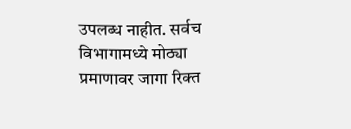उपलब्ध नाहीत. सर्वच विभागामध्ये मोठ्या प्रमाणावर जागा रिक्त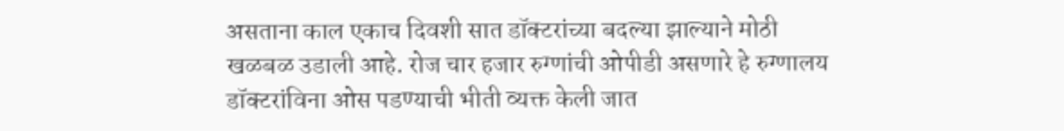असताना काल एकाच दिवशी सात डॉक्टरांच्या बदल्या झाल्याने मोठी खळबळ उडाली आहे. रोज चार हजार रुग्णांची ओपीडी असणारे हे रुग्णालय डॉक्टरांविना ओस पडण्याची भीती व्यक्त केली जात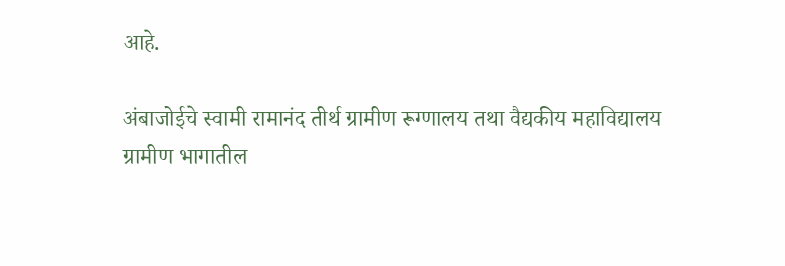आहे.

अंबाजोईचे स्वामी रामानंद तीर्थ ग्रामीण रूग्णालय तथा वैद्यकीय महाविद्यालय ग्रामीण भागातील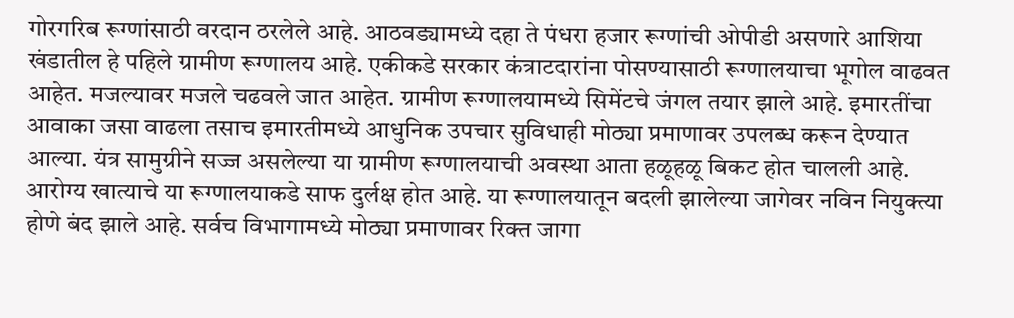गोरगरिब रूग्णांसाठी वरदान ठरलेले आहे. आठवड्यामध्ये दहा ते पंधरा हजार रूग्णांची ओपीडी असणारे आशिया खंडातील हे पहिले ग्रामीण रूग्णालय आहे. एकीकडे सरकार कंत्राटदारांना पोसण्यासाठी रूग्णालयाचा भूगोल वाढवत आहेत. मजल्यावर मजले चढवले जात आहेत. ग्रामीण रूग्णालयामध्ये सिमेंटचे जंगल तयार झाले आहे. इमारतींचा आवाका जसा वाढला तसाच इमारतीमध्ये आधुनिक उपचार सुविधाही मोठ्या प्रमाणावर उपलब्ध करून देण्यात आल्या. यंत्र सामुग्रीने सज्ज असलेल्या या ग्रामीण रूग्णालयाची अवस्था आता हळूहळू बिकट होत चालली आहे. आरोग्य खात्याचे या रूग्णालयाकडे साफ दुर्लक्ष होत आहे. या रूग्णालयातून बदली झालेल्या जागेवर नविन नियुक्त्या होणे बंद झाले आहे. सर्वच विभागामध्ये मोठ्या प्रमाणावर रिक्त जागा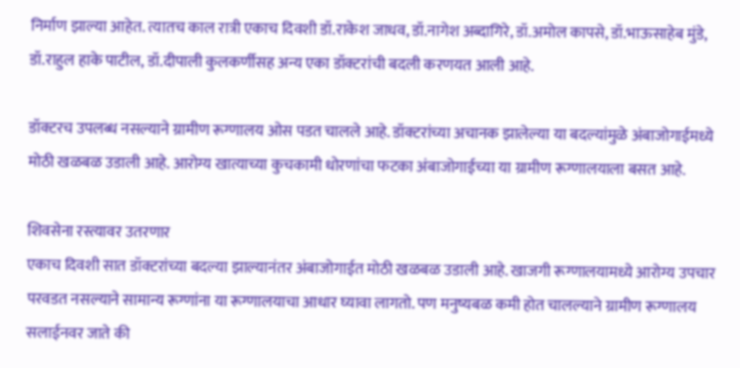निर्माण झाल्या आहेत. त्यातच काल रात्री एकाच दिवशी डॉ.राकेश जाधव, डॉ.नागेश अब्दागिरे, डॉ.अमोल कापसे, डॉ.भाऊसाहेब मुंडे, डॉ.राहुल हाके पाटील, डॉ.दीपाली कुलकर्णीसह अन्य एका डॉक्टरांची बदली करणयत आली आहे.

डॉक्टरच उपलब्ध नसल्याने ग्रामीण रूग्णालय ओस पडत चालले आहे. डॉक्टरांच्या अचानक झालेल्या या बदल्यांमुळे अंबाजोगाईमध्ये मोठी खळबळ उडाली आहे. आरोग्य खात्याच्या कुचकामी धोरणांचा फटका अंबाजोगाईच्या या ग्रामीण रूग्णालयाला बसत आहे.

शिवसेना रस्त्यावर उतरणार
एकाच दिवशी सात डॉक्टरांच्या बदल्या झाल्यानंतर अंबाजोगाईत मोठी खळबळ उडाली आहे. खाजगी रूग्णालयामध्ये आरोग्य उपचार परवडत नसल्याने सामान्य रूग्णांना या रूग्णालयाचा आधार घ्यावा लागतो. पण मनुष्यबळ कमी होत चालल्याने ग्रामीण रूग्णालय सलाईनवर जाते की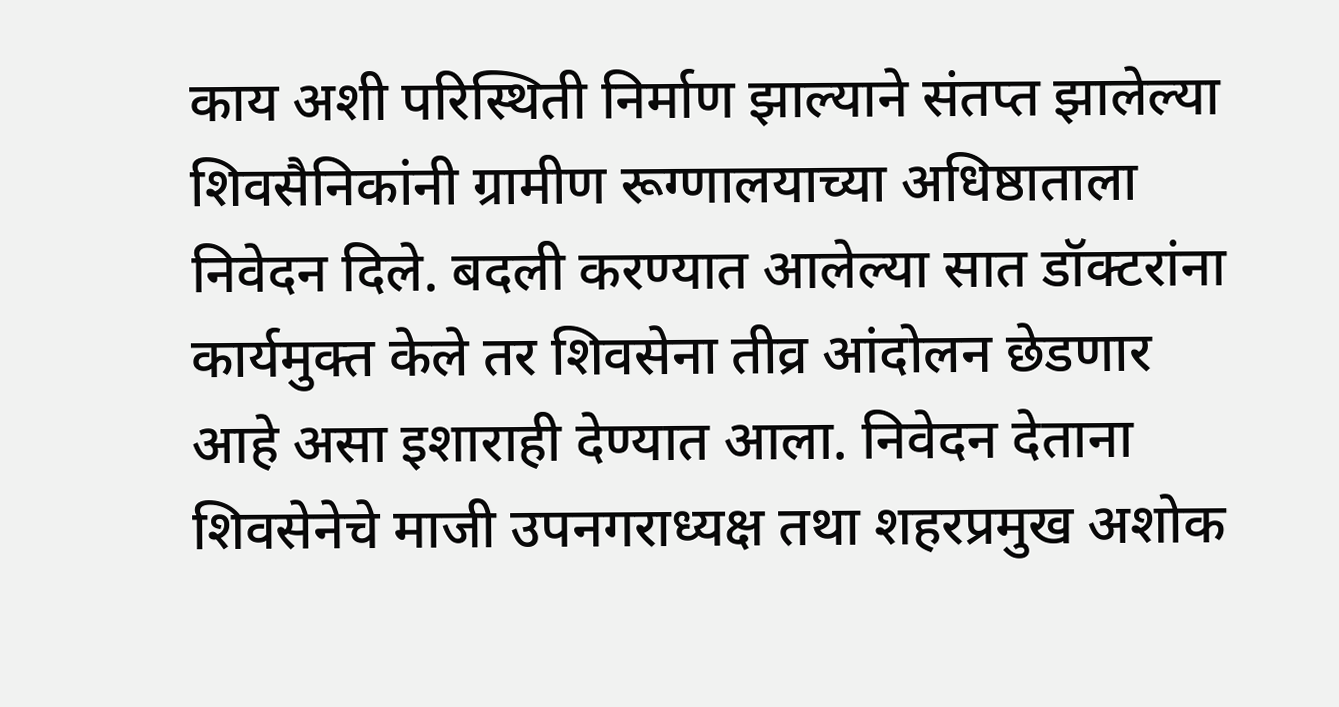काय अशी परिस्थिती निर्माण झाल्याने संतप्त झालेल्या शिवसैनिकांनी ग्रामीण रूग्णालयाच्या अधिष्ठाताला निवेदन दिले. बदली करण्यात आलेल्या सात डॉक्टरांना कार्यमुक्त केले तर शिवसेना तीव्र आंदोलन छेडणार आहे असा इशाराही देण्यात आला. निवेदन देताना शिवसेनेचे माजी उपनगराध्यक्ष तथा शहरप्रमुख अशोक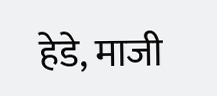हेडे, माजी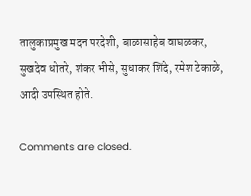तालुकाप्रमुख मदन परदेशी, बाळासाहेब वाघळकर, सुखदेव धोतरे, शंकर भीसे, सुधाकर शिंदे, रमेश टेकाळे, आदी उपस्थित होते.

Comments are closed.